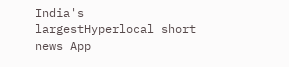India's largestHyperlocal short
news App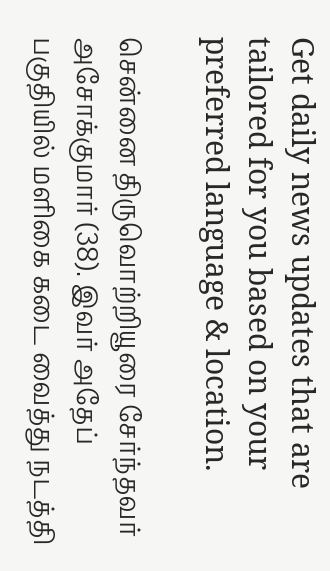Get daily news updates that are tailored for you based on your preferred language & location.

சென்னை திருவொற்றியூரை சேர்ந்தவர் அசோக்குமார் (38). இவர் அதேப் பகுதியில் மளிகை கடை வைத்து நடத்தி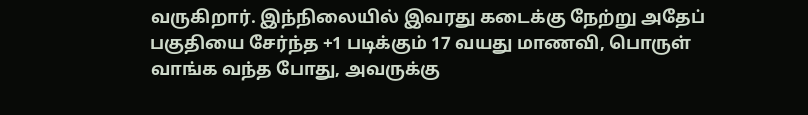வருகிறார். இந்நிலையில் இவரது கடைக்கு நேற்று அதேப் பகுதியை சேர்ந்த +1 படிக்கும் 17 வயது மாணவி, பொருள் வாங்க வந்த போது, அவருக்கு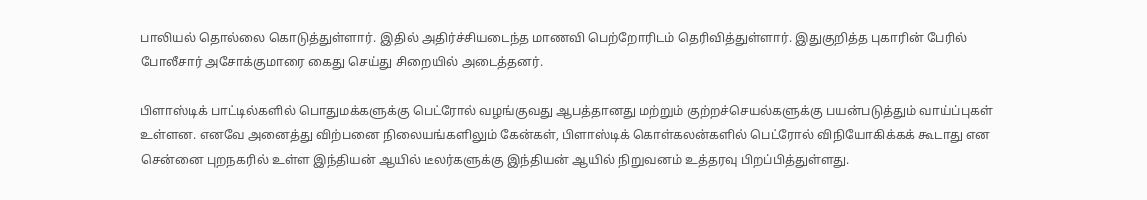பாலியல் தொல்லை கொடுத்துள்ளார். இதில் அதிர்ச்சியடைந்த மாணவி பெற்றோரிடம் தெரிவித்துள்ளார். இதுகுறித்த புகாரின் பேரில் போலீசார் அசோக்குமாரை கைது செய்து சிறையில் அடைத்தனர்.

பிளாஸ்டிக் பாட்டில்களில் பொதுமக்களுக்கு பெட்ரோல் வழங்குவது ஆபத்தானது மற்றும் குற்றச்செயல்களுக்கு பயன்படுத்தும் வாய்ப்புகள் உள்ளன. எனவே அனைத்து விற்பனை நிலையங்களிலும் கேன்கள், பிளாஸ்டிக் கொள்கலன்களில் பெட்ரோல் விநியோகிக்கக் கூடாது என சென்னை புறநகரில் உள்ள இந்தியன் ஆயில் டீலர்களுக்கு இந்தியன் ஆயில் நிறுவனம் உத்தரவு பிறப்பித்துள்ளது.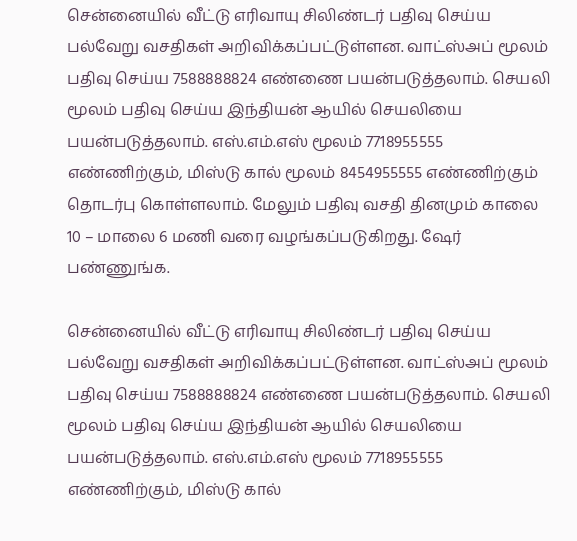சென்னையில் வீட்டு எரிவாயு சிலிண்டர் பதிவு செய்ய பல்வேறு வசதிகள் அறிவிக்கப்பட்டுள்ளன. வாட்ஸ்அப் மூலம் பதிவு செய்ய 7588888824 எண்ணை பயன்படுத்தலாம். செயலி மூலம் பதிவு செய்ய இந்தியன் ஆயில் செயலியை பயன்படுத்தலாம். எஸ்.எம்.எஸ் மூலம் 7718955555 எண்ணிற்கும், மிஸ்டு கால் மூலம் 8454955555 எண்ணிற்கும் தொடர்பு கொள்ளலாம். மேலும் பதிவு வசதி தினமும் காலை 10 – மாலை 6 மணி வரை வழங்கப்படுகிறது. ஷேர் பண்ணுங்க.

சென்னையில் வீட்டு எரிவாயு சிலிண்டர் பதிவு செய்ய பல்வேறு வசதிகள் அறிவிக்கப்பட்டுள்ளன. வாட்ஸ்அப் மூலம் பதிவு செய்ய 7588888824 எண்ணை பயன்படுத்தலாம். செயலி மூலம் பதிவு செய்ய இந்தியன் ஆயில் செயலியை பயன்படுத்தலாம். எஸ்.எம்.எஸ் மூலம் 7718955555 எண்ணிற்கும், மிஸ்டு கால்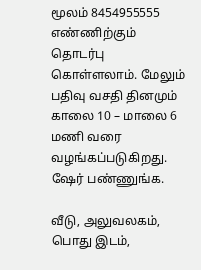மூலம் 8454955555 எண்ணிற்கும் தொடர்பு கொள்ளலாம். மேலும் பதிவு வசதி தினமும் காலை 10 – மாலை 6 மணி வரை வழங்கப்படுகிறது. ஷேர் பண்ணுங்க.

வீடு, அலுவலகம், பொது இடம்,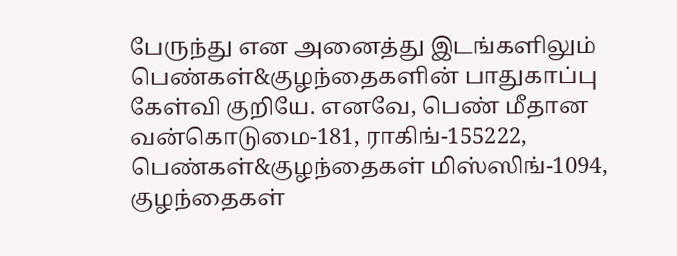பேருந்து என அனைத்து இடங்களிலும் பெண்கள்&குழந்தைகளின் பாதுகாப்பு கேள்வி குறியே. எனவே, பெண் மீதான வன்கொடுமை-181, ராகிங்-155222, பெண்கள்&குழந்தைகள் மிஸ்ஸிங்-1094, குழந்தைகள்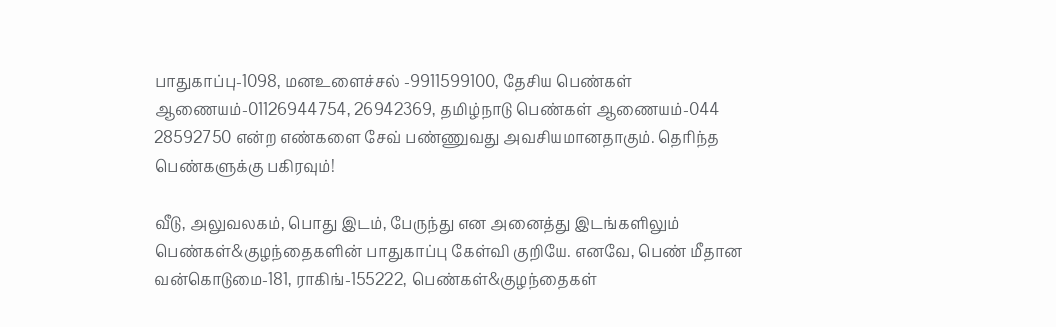பாதுகாப்பு-1098, மனஉளைச்சல் -9911599100, தேசிய பெண்கள் ஆணையம்-01126944754, 26942369, தமிழ்நாடு பெண்கள் ஆணையம்-044 28592750 என்ற எண்களை சேவ் பண்ணுவது அவசியமானதாகும். தெரிந்த பெண்களுக்கு பகிரவும்!

வீடு, அலுவலகம், பொது இடம், பேருந்து என அனைத்து இடங்களிலும் பெண்கள்&குழந்தைகளின் பாதுகாப்பு கேள்வி குறியே. எனவே, பெண் மீதான வன்கொடுமை-181, ராகிங்-155222, பெண்கள்&குழந்தைகள்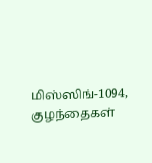மிஸ்ஸிங்-1094, குழந்தைகள்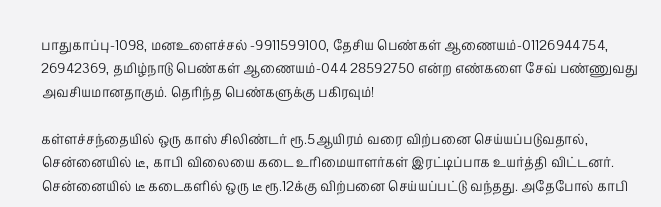பாதுகாப்பு-1098, மனஉளைச்சல் -9911599100, தேசிய பெண்கள் ஆணையம்-01126944754, 26942369, தமிழ்நாடு பெண்கள் ஆணையம்-044 28592750 என்ற எண்களை சேவ் பண்ணுவது அவசியமானதாகும். தெரிந்த பெண்களுக்கு பகிரவும்!

கள்ளச்சந்தையில் ஒரு காஸ் சிலிண்டர் ரூ.5ஆயிரம் வரை விற்பனை செய்யப்படுவதால், சென்னையில் டீ, காபி விலையை கடை உரிமையாளர்கள் இரட்டிப்பாக உயர்த்தி விட்டனர். சென்னையில் டீ கடைகளில் ஒரு டீ ரூ.12க்கு விற்பனை செய்யப்பட்டு வந்தது. அதேபோல் காபி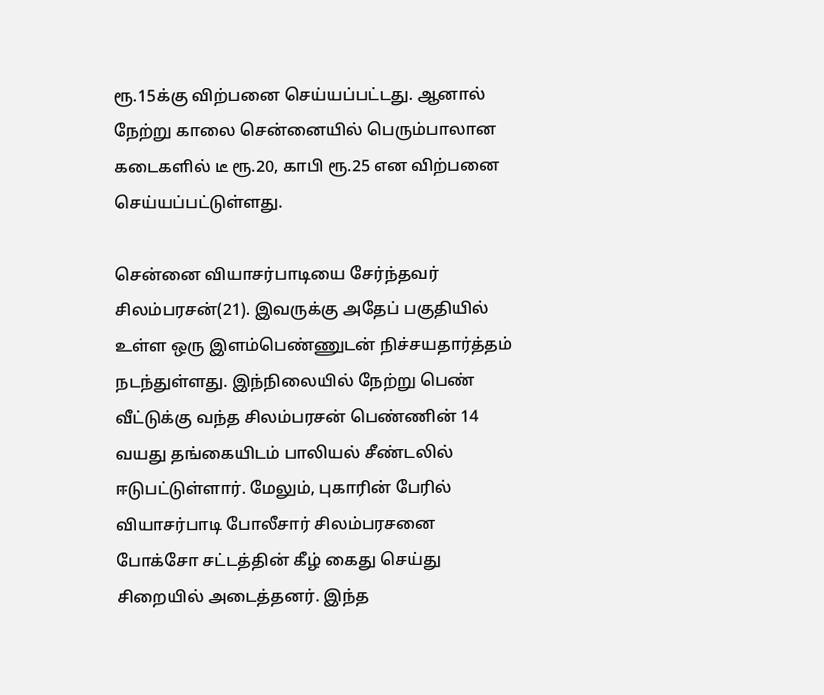ரூ.15க்கு விற்பனை செய்யப்பட்டது. ஆனால் நேற்று காலை சென்னையில் பெரும்பாலான கடைகளில் டீ ரூ.20, காபி ரூ.25 என விற்பனை செய்யப்பட்டுள்ளது.

சென்னை வியாசர்பாடியை சேர்ந்தவர் சிலம்பரசன்(21). இவருக்கு அதேப் பகுதியில் உள்ள ஒரு இளம்பெண்ணுடன் நிச்சயதார்த்தம் நடந்துள்ளது. இந்நிலையில் நேற்று பெண் வீட்டுக்கு வந்த சிலம்பரசன் பெண்ணின் 14 வயது தங்கையிடம் பாலியல் சீண்டலில் ஈடுபட்டுள்ளார். மேலும், புகாரின் பேரில் வியாசர்பாடி போலீசார் சிலம்பரசனை போக்சோ சட்டத்தின் கீழ் கைது செய்து சிறையில் அடைத்தனர். இந்த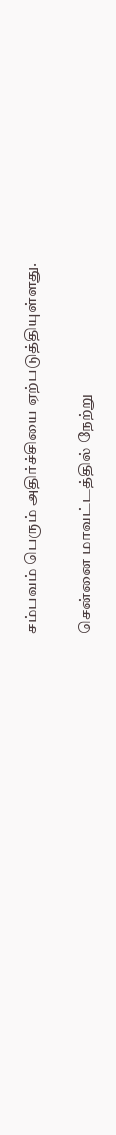சம்பவம் பெரும் அதிர்ச்சியை ஏற்படுத்தியுள்ளது.

சென்னை மாவட்டத்தில் நேற்று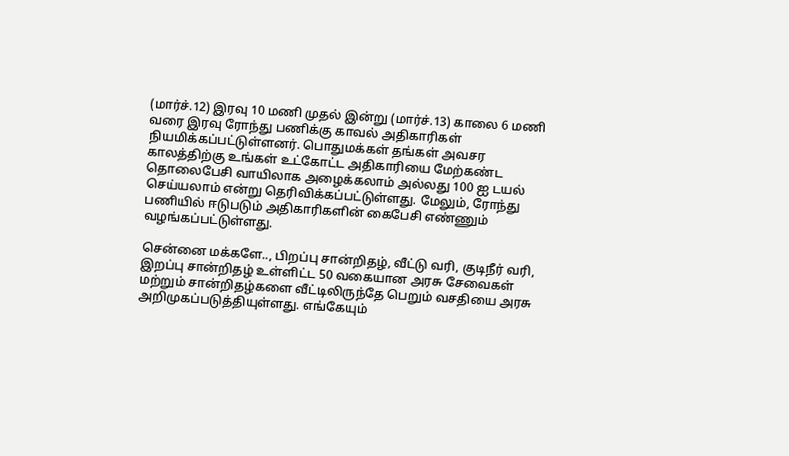(மார்ச்.12) இரவு 10 மணி முதல் இன்று (மார்ச்.13) காலை 6 மணி வரை இரவு ரோந்து பணிக்கு காவல் அதிகாரிகள் நியமிக்கப்பட்டுள்ளனர். பொதுமக்கள் தங்கள் அவசர காலத்திற்கு உங்கள் உட்கோட்ட அதிகாரியை மேற்கண்ட தொலைபேசி வாயிலாக அழைக்கலாம் அல்லது 100 ஐ டயல் செய்யலாம் என்று தெரிவிக்கப்பட்டுள்ளது. மேலும், ரோந்து பணியில் ஈடுபடும் அதிகாரிகளின் கைபேசி எண்ணும் வழங்கப்பட்டுள்ளது.

சென்னை மக்களே.., பிறப்பு சான்றிதழ், வீட்டு வரி, குடிநீர் வரி, இறப்பு சான்றிதழ் உள்ளிட்ட 50 வகையான அரசு சேவைகள் மற்றும் சான்றிதழ்களை வீட்டிலிருந்தே பெறும் வசதியை அரசு அறிமுகப்படுத்தியுள்ளது. எங்கேயும்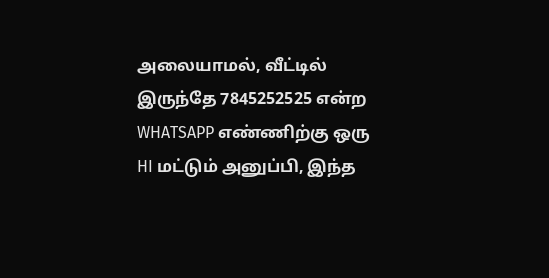அலையாமல், வீட்டில் இருந்தே 7845252525 என்ற WHATSAPP எண்ணிற்கு ஒரு HI மட்டும் அனுப்பி, இந்த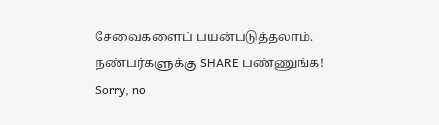சேவைகளைப் பயன்படுத்தலாம். நண்பர்களுக்கு SHARE பண்ணுங்க!
Sorry, no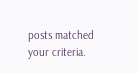posts matched your criteria.